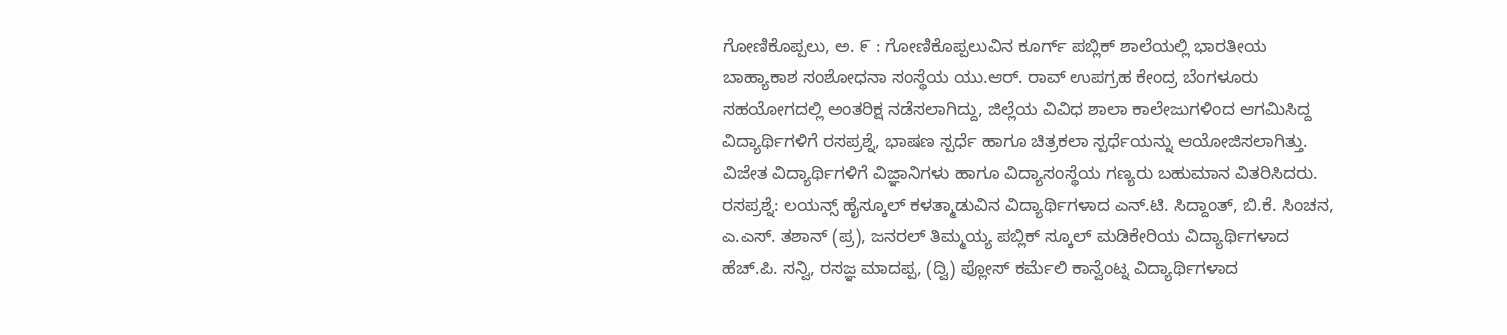ಗೋಣಿಕೊಪ್ಪಲು, ಅ. ೯ : ಗೋಣಿಕೊಪ್ಪಲುವಿನ ಕೂರ್ಗ್ ಪಬ್ಲಿಕ್ ಶಾಲೆಯಲ್ಲಿ ಭಾರತೀಯ ಬಾಹ್ಯಾಕಾಶ ಸಂಶೋಧನಾ ಸಂಸ್ಥೆಯ ಯು.ಆರ್. ರಾವ್ ಉಪಗ್ರಹ ಕೇಂದ್ರ ಬೆಂಗಳೂರು ಸಹಯೋಗದಲ್ಲಿ ಅಂತರಿಕ್ಷ ನಡೆಸಲಾಗಿದ್ದು, ಜಿಲ್ಲೆಯ ವಿವಿಧ ಶಾಲಾ ಕಾಲೇಜುಗಳಿಂದ ಆಗಮಿಸಿದ್ದ ವಿದ್ಯಾರ್ಥಿಗಳಿಗೆ ರಸಪ್ರಶ್ನೆ, ಭಾಷಣ ಸ್ಪರ್ಧೆ ಹಾಗೂ ಚಿತ್ರಕಲಾ ಸ್ಪರ್ಧೆಯನ್ನು ಆಯೋಜಿಸಲಾಗಿತ್ತು. ವಿಜೇತ ವಿದ್ಯಾರ್ಥಿಗಳಿಗೆ ವಿಜ್ಞಾನಿಗಳು ಹಾಗೂ ವಿದ್ಯಾಸಂಸ್ಥೆಯ ಗಣ್ಯರು ಬಹುಮಾನ ವಿತರಿಸಿದರು.
ರಸಪ್ರಶ್ನೆ: ಲಯನ್ಸ್ ಹೈಸ್ಕೂಲ್ ಕಳತ್ಮಾಡುವಿನ ವಿದ್ಯಾರ್ಥಿಗಳಾದ ಎನ್.ಟಿ. ಸಿದ್ದಾಂತ್, ಬಿ.ಕೆ. ಸಿಂಚನ, ಎ.ಎಸ್. ತಶಾನ್ (ಪ್ರ), ಜನರಲ್ ತಿಮ್ಮಯ್ಯ ಪಬ್ಲಿಕ್ ಸ್ಕೂಲ್ ಮಡಿಕೇರಿಯ ವಿದ್ಯಾರ್ಥಿಗಳಾದ ಹೆಚ್.ಪಿ. ಸನ್ವಿ, ರಸಜ್ಞ ಮಾದಪ್ಪ, (ದ್ವಿ) ಪ್ಲೋಸ್ ಕರ್ಮೆಲಿ ಕಾನ್ವೆಂಟ್ನ ವಿದ್ಯಾರ್ಥಿಗಳಾದ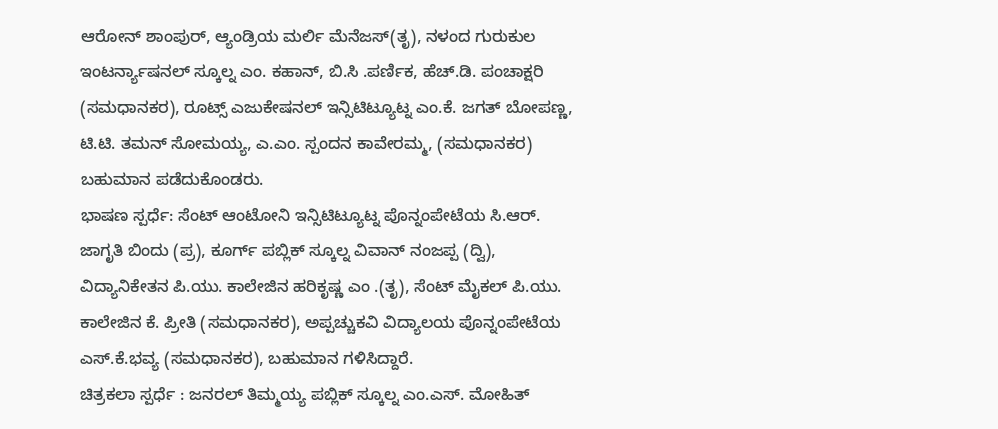ಆರೋನ್ ಶಾಂಪುರ್, ಆ್ಯಂಡ್ರಿಯ ಮರ್ಲಿ ಮೆನೆಜಸ್(ತೃ), ನಳಂದ ಗುರುಕುಲ ಇಂಟರ್ನ್ಯಾಷನಲ್ ಸ್ಕೂಲ್ನ ಎಂ. ಕಹಾನ್, ಬಿ.ಸಿ .ಪರ್ಣಿಕ, ಹೆಚ್.ಡಿ. ಪಂಚಾಕ್ಷರಿ (ಸಮಧಾನಕರ), ರೂಟ್ಸ್ ಎಜುಕೇಷನಲ್ ಇನ್ಸಿಟಿಟ್ಯೂಟ್ನ ಎಂ.ಕೆ. ಜಗತ್ ಬೋಪಣ್ಣ, ಟಿ.ಟಿ. ತಮನ್ ಸೋಮಯ್ಯ, ಎ.ಎಂ. ಸ್ಪಂದನ ಕಾವೇರಮ್ಮ, (ಸಮಧಾನಕರ) ಬಹುಮಾನ ಪಡೆದುಕೊಂಡರು.
ಭಾಷಣ ಸ್ಪರ್ಧೆ: ಸೆಂಟ್ ಆಂಟೋನಿ ಇನ್ಸಿಟಿಟ್ಯೂಟ್ನ ಪೊನ್ನಂಪೇಟೆಯ ಸಿ.ಆರ್. ಜಾಗೃತಿ ಬಿಂದು (ಪ್ರ), ಕೂರ್ಗ್ ಪಬ್ಲಿಕ್ ಸ್ಕೂಲ್ನ ವಿವಾನ್ ನಂಜಪ್ಪ (ದ್ವಿ), ವಿದ್ಯಾನಿಕೇತನ ಪಿ.ಯು. ಕಾಲೇಜಿನ ಹರಿಕೃಷ್ಣ ಎಂ .(ತೃ), ಸೆಂಟ್ ಮೈಕಲ್ ಪಿ.ಯು. ಕಾಲೇಜಿನ ಕೆ. ಪ್ರೀತಿ (ಸಮಧಾನಕರ), ಅಪ್ಪಚ್ಚುಕವಿ ವಿದ್ಯಾಲಯ ಪೊನ್ನಂಪೇಟೆಯ ಎಸ್.ಕೆ.ಭವ್ಯ (ಸಮಧಾನಕರ), ಬಹುಮಾನ ಗಳಿಸಿದ್ದಾರೆ.
ಚಿತ್ರಕಲಾ ಸ್ಪರ್ಧೆ : ಜನರಲ್ ತಿಮ್ಮಯ್ಯ ಪಬ್ಲಿಕ್ ಸ್ಕೂಲ್ನ ಎಂ.ಎಸ್. ಮೋಹಿತ್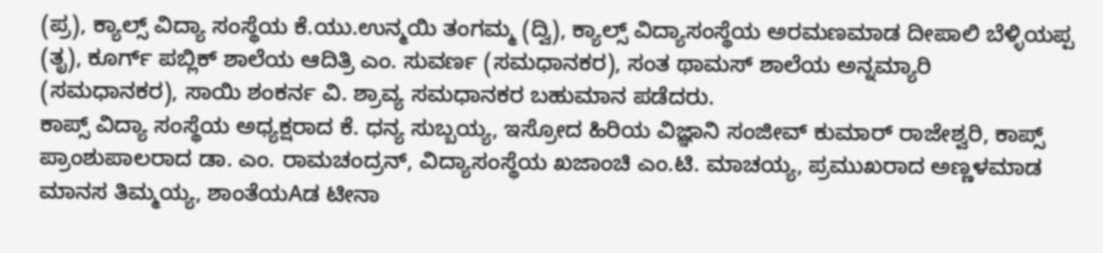(ಪ್ರ), ಕ್ಯಾಲ್ಸ್ ವಿದ್ಯಾ ಸಂಸ್ಥೆಯ ಕೆ.ಯು.ಉನ್ಮಯಿ ತಂಗಮ್ಮ (ದ್ವಿ), ಕ್ಯಾಲ್ಸ್ ವಿದ್ಯಾಸಂಸ್ಥೆಯ ಅರಮಣಮಾಡ ದೀಪಾಲಿ ಬೆಳ್ಳಿಯಪ್ಪ (ತೃ), ಕೂರ್ಗ್ ಪಬ್ಲಿಕ್ ಶಾಲೆಯ ಆದಿತ್ರಿ ಎಂ. ಸುವರ್ಣ (ಸಮಧಾನಕರ), ಸಂತ ಥಾಮಸ್ ಶಾಲೆಯ ಅನ್ನಮ್ಯಾರಿ (ಸಮಧಾನಕರ), ಸಾಯಿ ಶಂಕರ್ನ ವಿ. ಶ್ರಾವ್ಯ ಸಮಧಾನಕರ ಬಹುಮಾನ ಪಡೆದರು.
ಕಾಪ್ಸ್ ವಿದ್ಯಾ ಸಂಸ್ಥೆಯ ಅಧ್ಯಕ್ಷರಾದ ಕೆ. ಧನ್ಯ ಸುಬ್ಬಯ್ಯ, ಇಸ್ರೋದ ಹಿರಿಯ ವಿಜ್ಞಾನಿ ಸಂಜೀವ್ ಕುಮಾರ್ ರಾಜೇಶ್ವರಿ, ಕಾಪ್ಸ್ ಪ್ರಾಂಶುಪಾಲರಾದ ಡಾ. ಎಂ. ರಾಮಚಂದ್ರನ್, ವಿದ್ಯಾಸಂಸ್ಥೆಯ ಖಜಾಂಚಿ ಎಂ.ಟಿ. ಮಾಚಯ್ಯ, ಪ್ರಮುಖರಾದ ಅಣ್ಣಳಮಾಡ ಮಾನಸ ತಿಮ್ಮಯ್ಯ, ಶಾಂತೆಯAಡ ಟೀನಾ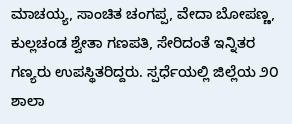ಮಾಚಯ್ಯ, ಸಾಂಚಿತ ಚಂಗಪ್ಪ, ವೇದಾ ಬೋಪಣ್ಣ, ಕುಲ್ಲಚಂಡ ಶ್ವೇತಾ ಗಣಪತಿ, ಸೇರಿದಂತೆ ಇನ್ನಿತರ ಗಣ್ಯರು ಉಪಸ್ಥಿತರಿದ್ದರು. ಸ್ಪರ್ಧೆಯಲ್ಲಿ ಜಿಲ್ಲೆಯ ೨೦ ಶಾಲಾ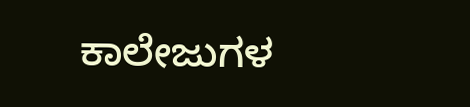ಕಾಲೇಜುಗಳ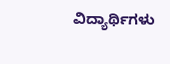ವಿದ್ಯಾರ್ಥಿಗಳು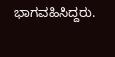ಭಾಗವಹಿಸಿದ್ದರು.